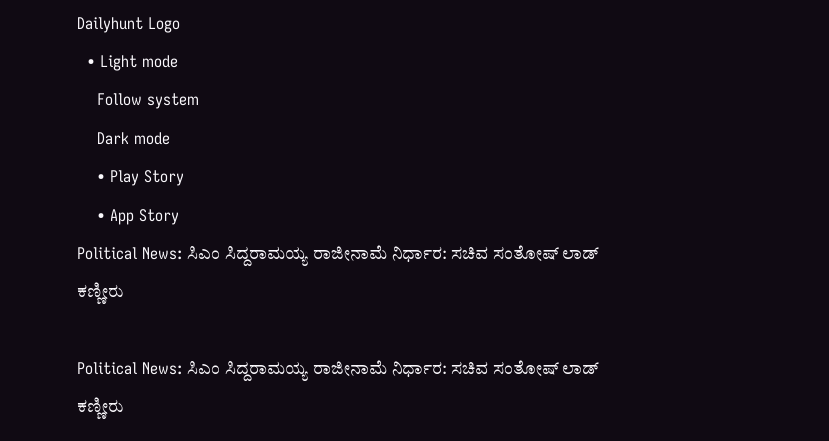Dailyhunt Logo
  • Light mode
    Follow system
    Dark mode
    • Play Story
    • App Story
Political News: ಸಿಎಂ ಸಿದ್ದರಾಮಯ್ಯ ರಾಜೀನಾಮೆ ನಿರ್ಧಾರ: ಸಚಿವ ಸಂತೋಷ್ ಲಾಡ್ ಕಣ್ಣೀರು

Political News: ಸಿಎಂ ಸಿದ್ದರಾಮಯ್ಯ ರಾಜೀನಾಮೆ ನಿರ್ಧಾರ: ಸಚಿವ ಸಂತೋಷ್ ಲಾಡ್ ಕಣ್ಣೀರು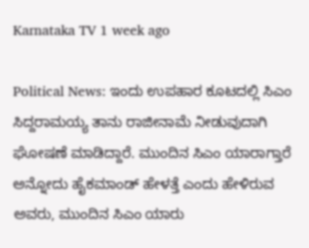Karnataka TV 1 week ago

Political News: ಇಂದು ಉಪಹಾರ ಕೂಟದಲ್ಲಿ ಸಿಎಂ ಸಿದ್ದರಾಮಯ್ಯ ತಾನು ರಾಜೀನಾಮೆ ನೀಡುವುದಾಗಿ ಘೋಷಣೆ ಮಾಡಿದ್ದಾರೆ. ಮುಂದಿನ ಸಿಎಂ ಯಾರಾಗ್ತಾರೆ ಅನ್ನೋದು ಹೈಕಮಾಂಡ್ ಹೇಳತ್ತೆ ಎಂದು ಹೇಳಿರುವ ಅವರು, ಮುಂದಿನ ಸಿಎಂ ಯಾರು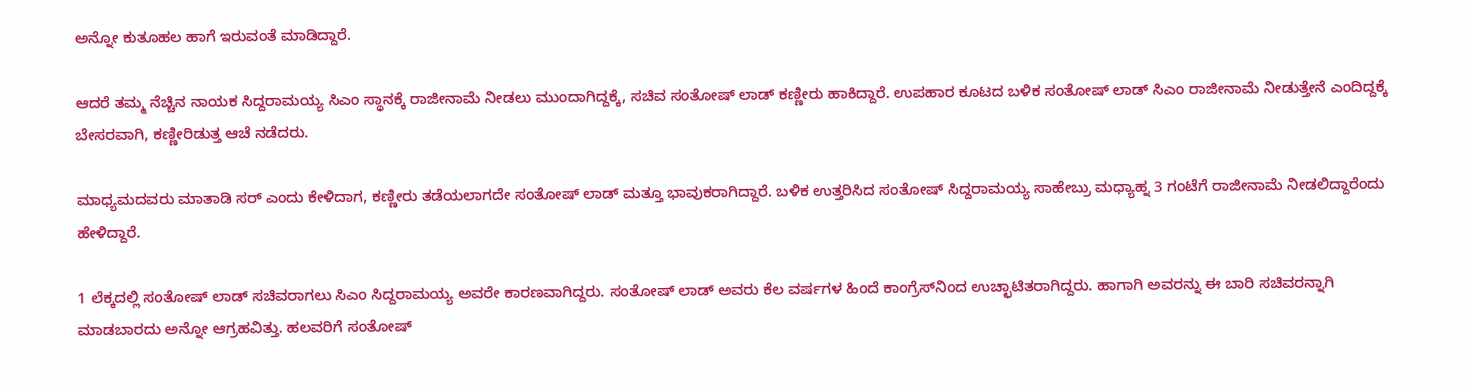ಅನ್ನೋ ಕುತೂಹಲ ಹಾಗೆ ಇರುವಂತೆ ಮಾಡಿದ್ದಾರೆ.

ಆದರೆ ತಮ್ಮ ನೆಚ್ಚಿನ ನಾಯಕ ಸಿದ್ದರಾಮಯ್ಯ ಸಿಎಂ ಸ್ಥಾನಕ್ಕೆ ರಾಜೀನಾಮೆ ನೀಡಲು ಮುಂದಾಗಿದ್ದಕ್ಕೆ, ಸಚಿವ ಸಂತೋಷ್ ಲಾಡ್ ಕಣ್ಣೀರು ಹಾಕಿದ್ದಾರೆ. ಉಪಹಾರ ಕೂಟದ ಬಳಿಕ ಸಂತೋಷ್ ಲಾಡ್ ಸಿಎಂ ರಾಜೀನಾಮೆ ನೀಡುತ್ತೇನೆ ಎಂದಿದ್ದಕ್ಕೆ ಬೇಸರವಾಗಿ, ಕಣ್ಣೀರಿಡುತ್ತ ಆಚೆ ನಡೆದರು.

ಮಾಧ್ಯಮದವರು ಮಾತಾಡಿ ಸರ್ ಎಂದು ಕೇಳಿದಾಗ, ಕಣ್ಣೀರು ತಡೆಯಲಾಗದೇ ಸಂತೋಷ್ ಲಾಡ್ ಮತ್ತೂ ಭಾವುಕರಾಗಿದ್ದಾರೆ. ಬಳಿಕ ಉತ್ತರಿಸಿದ ಸಂತೋಷ್ ಸಿದ್ದರಾಮಯ್ಯ ಸಾಹೇಬ್ರು ಮಧ್ಯಾಹ್ನ 3 ಗಂಟೆಗೆ ರಾಜೀನಾಮೆ ನೀಡಲಿದ್ದಾರೆಂದು ಹೇಳಿದ್ದಾರೆ.

1 ಲೆಕ್ಕದಲ್ಲಿ ಸಂತೋಷ್ ಲಾಡ್ ಸಚಿವರಾಗಲು ಸಿಎಂ ಸಿದ್ದರಾಮಯ್ಯ ಅವರೇ ಕಾರಣವಾಗಿದ್ದರು. ಸಂತೋಷ್ ಲಾಡ್ ಅವರು ಕೆಲ ವರ್ಷಗಳ ಹಿಂದೆ ಕಾಂಗ್ರೆಸ್‌ನಿಂದ ಉಚ್ಛಾಟಿತರಾಗಿದ್ದರು. ಹಾಗಾಗಿ ಅವರನ್ನು ಈ ಬಾರಿ ಸಚಿವರನ್ನಾಗಿ ಮಾಡಬಾರದು ಅನ್ನೋ ಆಗ್ರಹವಿತ್ತು. ಹಲವರಿಗೆ ಸಂತೋಷ್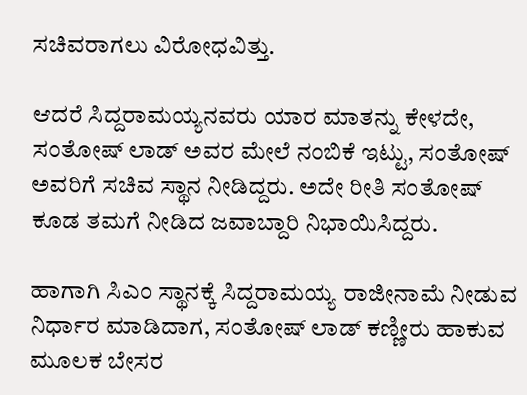ಸಚಿವರಾಗಲು ವಿರೋಧವಿತ್ತು.

ಆದರೆ ಸಿದ್ದರಾಮಯ್ಯನವರು ಯಾರ ಮಾತನ್ನು ಕೇಳದೇ, ಸಂತೋಷ್ ಲಾಡ್ ಅವರ ಮೇಲೆ ನಂಬಿಕೆ ಇಟ್ಟು, ಸಂತೋಷ್ ಅವರಿಗೆ ಸಚಿವ ಸ್ಥಾನ ನೀಡಿದ್ದರು. ಅದೇ ರೀತಿ ಸಂತೋಷ್ ಕೂಡ ತಮಗೆ ನೀಡಿದ ಜವಾಬ್ದಾರಿ ನಿಭಾಯಿಸಿದ್ದರು.

ಹಾಗಾಗಿ ಸಿಎಂ ಸ್ಥಾನಕ್ಕೆ ಸಿದ್ದರಾಮಯ್ಯ ರಾಜೀನಾಮೆ ನೀಡುವ ನಿರ್ಧಾರ ಮಾಡಿದಾಗ, ಸಂತೋಷ್ ಲಾಡ್ ಕಣ್ಣೀರು ಹಾಕುವ ಮೂಲಕ ಬೇಸರ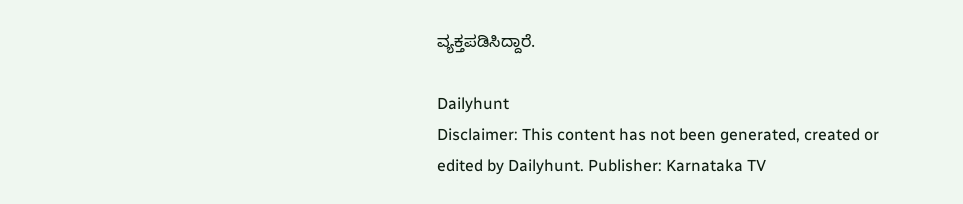ವ್ಯಕ್ತಪಡಿಸಿದ್ದಾರೆ.

Dailyhunt
Disclaimer: This content has not been generated, created or edited by Dailyhunt. Publisher: Karnataka TV